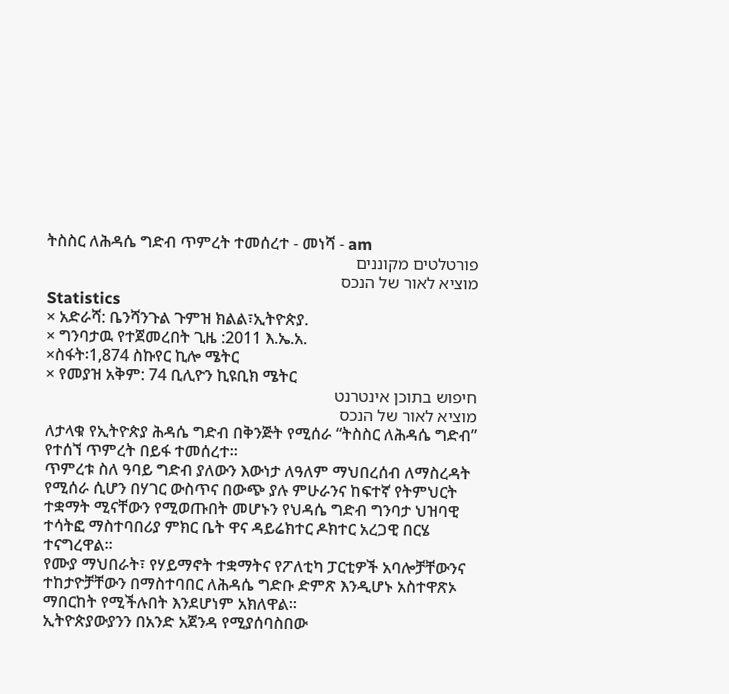ትስስር ለሕዳሴ ግድብ ጥምረት ተመሰረተ - መነሻ - am
פורטלטים מקוננים
מוציא לאור של הנכס
Statistics
× አድራሻ: ቤንሻንጉል ጉምዝ ክልል፣ኢትዮጵያ.
× ግንባታዉ የተጀመረበት ጊዜ :2011 እ.ኤ.አ.
×ስፋት፡1,874 ስኩየር ኪሎ ሜትር
× የመያዝ አቅም: 74 ቢሊዮን ኪዩቢክ ሜትር
חיפוש בתוכן אינטרנט
מוציא לאור של הנכס
ለታላቁ የኢትዮጵያ ሕዳሴ ግድብ በቅንጅት የሚሰራ “ትስስር ለሕዳሴ ግድብ” የተሰኘ ጥምረት በይፋ ተመሰረተ።
ጥምረቱ ስለ ዓባይ ግድብ ያለውን እውነታ ለዓለም ማህበረሰብ ለማስረዳት የሚሰራ ሲሆን በሃገር ውስጥና በውጭ ያሉ ምሁራንና ከፍተኛ የትምህርት ተቋማት ሚናቸውን የሚወጡበት መሆኑን የህዳሴ ግድብ ግንባታ ህዝባዊ ተሳትፎ ማስተባበሪያ ምክር ቤት ዋና ዳይሬክተር ዶክተር አረጋዊ በርሄ ተናግረዋል።
የሙያ ማህበራት፣ የሃይማኖት ተቋማትና የፖለቲካ ፓርቲዎች አባሎቻቸውንና ተከታዮቻቸውን በማስተባበር ለሕዳሴ ግድቡ ድምጽ እንዲሆኑ አስተዋጽኦ ማበርከት የሚችሉበት እንደሆነም አክለዋል።
ኢትዮጵያውያንን በአንድ አጀንዳ የሚያሰባስበው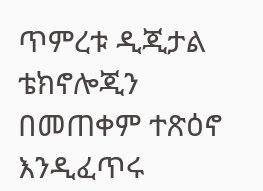ጥምረቱ ዲጂታል ቴክኖሎጂን በመጠቀም ተጽዕኖ እንዲፈጥሩ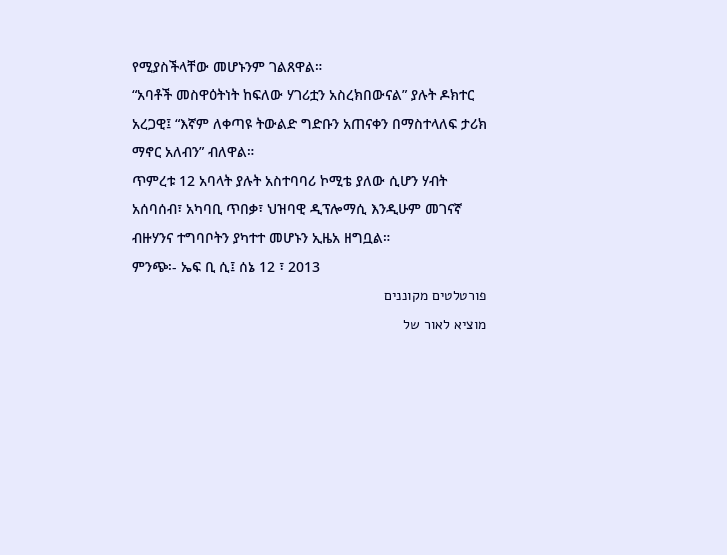የሚያስችላቸው መሆኑንም ገልጸዋል።
“አባቶች መስዋዕትነት ከፍለው ሃገሪቷን አስረክበውናል” ያሉት ዶክተር አረጋዊ፤ “እኛም ለቀጣዩ ትውልድ ግድቡን አጠናቀን በማስተላለፍ ታሪክ ማኖር አለብን” ብለዋል።
ጥምረቱ 12 አባላት ያሉት አስተባባሪ ኮሚቴ ያለው ሲሆን ሃብት አሰባሰብ፣ አካባቢ ጥበቃ፣ ህዝባዊ ዲፕሎማሲ እንዲሁም መገናኛ ብዙሃንና ተግባቦትን ያካተተ መሆኑን ኢዜአ ዘግቧል።
ምንጭ፡- ኤፍ ቢ ሲ፤ ሰኔ 12 ፣ 2013
פורטלטים מקוננים
מוציא לאור של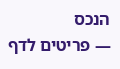הנכס
— פריטים לדף